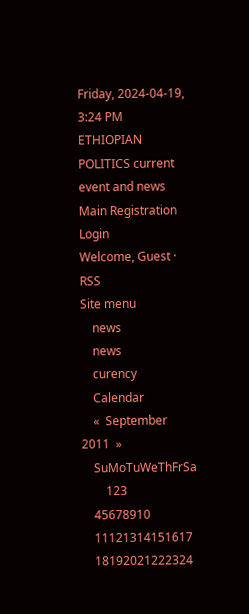Friday, 2024-04-19, 3:24 PM
ETHIOPIAN POLITICS current event and news
Main Registration Login
Welcome, Guest · RSS
Site menu
    news
    news
    curency
    Calendar
    «  September 2011  »
    SuMoTuWeThFrSa
        123
    45678910
    11121314151617
    18192021222324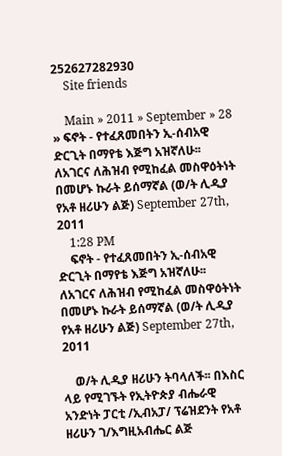252627282930
    Site friends

    Main » 2011 » September » 28 » ፍኖት - የተፈጸመበትን ኢ-ሰብአዊ ድርጊት በማየቴ እጅግ አዝኛለሁ፡፡ ለአገርና ለሕዝብ የሚከፈል መስዋዕትነት በመሆኑ ኩራት ይሰማኛል (ወ/ት ሊዲያ የአቶ ዘሪሁን ልጅ) September 27th, 2011
    1:28 PM
    ፍኖት - የተፈጸመበትን ኢ-ሰብአዊ ድርጊት በማየቴ እጅግ አዝኛለሁ፡፡ ለአገርና ለሕዝብ የሚከፈል መስዋዕትነት በመሆኑ ኩራት ይሰማኛል (ወ/ት ሊዲያ የአቶ ዘሪሁን ልጅ) September 27th, 2011

    ወ/ት ሊዲያ ዘሪሁን ትባላለች፡፡ በእስር ላይ የሚገኙት የኢትዮጵያ ብሔራዊ አንድነት ፓርቲ /ኢብአፓ/ ፕሬዝደንት የአቶ ዘሪሁን ገ/እግዚአብሔር ልጅ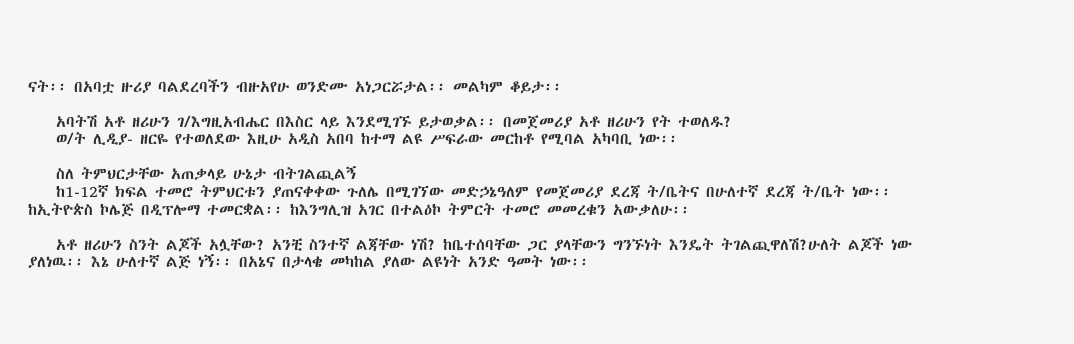ናት፡፡ በአባቷ ዙሪያ ባልደረባችን ብዙአየሁ ወንድሙ አነጋርሯታል፡፡ መልካም ቆይታ፡፡

    አባትሽ አቶ ዘሪሁን ገ/እግዚአብሔር በእስር ላይ እንደሚገኙ ይታወቃል፡፡ በመጀመሪያ አቶ ዘሪሁን የት ተወለዱ?
    ወ/ት ሊዲያ- ዘርዬ የተወለደው እዚሁ አዲስ አበባ ከተማ ልዩ ሥፍራው መርከቶ የሚባል አካባቢ ነው፡፡

    ስለ ትምህርታቸው አጠቃላይ ሁኔታ ብትገልጪልኝ
    ከ1-12ኛ ክፍል ተመሮ ትምህርቱን ያጠናቀቀው ጉለሌ በሚገኘው መድኃኔዓለም የመጀመሪያ ደረጃ ት/ቤትና በሁለተኛ ደረጃ ት/ቤት ነው፡፡ ከኢትዮጵስ ኮሌጅ በዲፕሎማ ተመርቋል፡፡ ከእንግሊዝ አገር በተልዕኮ ትምርት ተመሮ መመረቁን አውቃለሁ፡፡

    አቶ ዘሪሁን ስንት ልጆች አሏቸው? አንቺ ስንተኛ ልጃቸው ነሽ? ከቤተሰባቸው ጋር ያላቸውን ግንኙነት እንዴት ትገልጪዋለሽ?ሁለት ልጆች ነው ያለነዉ፡፡ እኔ ሁለተኛ ልጅ ነኝ፡፡ በአኔና በታላቄ መካከል ያለው ልዩነት አንድ ዓመት ነው፡፡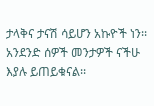ታላቅና ታናሽ ሳይሆን አኩዮች ነን፡፡ አንደንድ ሰዎች መንታዎች ናችሁ እያሉ ይጠይቁናል፡፡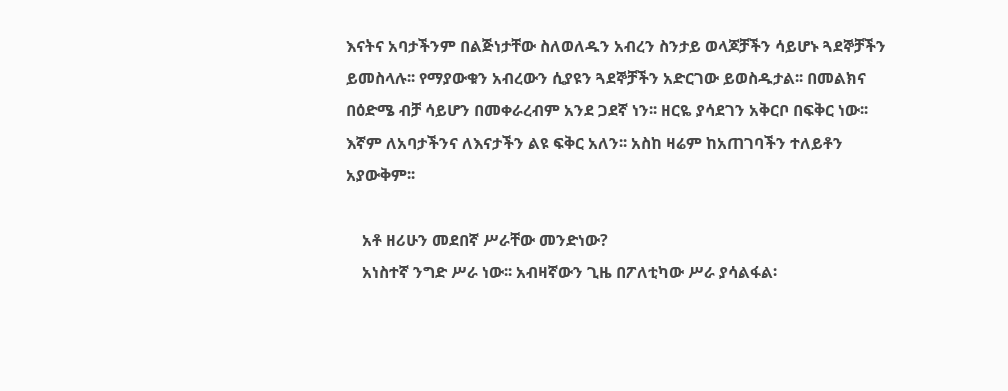እናትና አባታችንም በልጅነታቸው ስለወለዱን አብረን ስንታይ ወላጆቻችን ሳይሆኑ ጓደኞቻችን ይመስላሉ፡፡ የማያውቁን አብረውን ሲያዩን ጓደኞቻችን አድርገው ይወስዱታል፡፡ በመልክና በዕድሜ ብቻ ሳይሆን በመቀራረብም አንደ ጋደኛ ነን፡፡ ዘርዬ ያሳደገን አቅርቦ በፍቅር ነው፡፡ እኛም ለአባታችንና ለእናታችን ልዩ ፍቅር አለን፡፡ አስከ ዛሬም ከአጠገባችን ተለይቶን አያውቅም፡፡

    አቶ ዘሪሁን መደበኛ ሥራቸው መንድነው?
    አነስተኛ ንግድ ሥራ ነው፡፡ አብዛኛውን ጊዜ በፖለቲካው ሥራ ያሳልፋል፡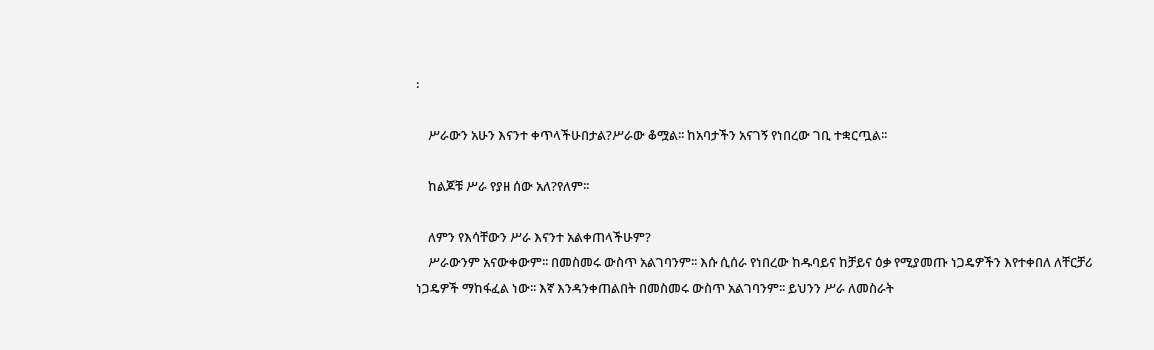፡

    ሥራውን አሁን እናንተ ቀጥላችሁበታል?ሥራው ቆሟል፡፡ ከአባታችን አናገኝ የነበረው ገቢ ተቋርጧል፡፡

    ከልጆቹ ሥራ የያዘ ሰው አለ?የለም፡፡

    ለምን የእሳቸውን ሥራ እናንተ አልቀጠላችሁም?
    ሥራውንም አናውቀውም፡፡ በመስመሩ ውስጥ አልገባንም፡፡ እሱ ሲሰራ የነበረው ከዱባይና ከቻይና ዕቃ የሚያመጡ ነጋዴዎችን እየተቀበለ ለቸርቻሪ ነጋዴዎች ማከፋፈል ነው፡፡ እኛ እንዳንቀጠልበት በመስመሩ ውስጥ አልገባንም፡፡ ይህንን ሥራ ለመስራት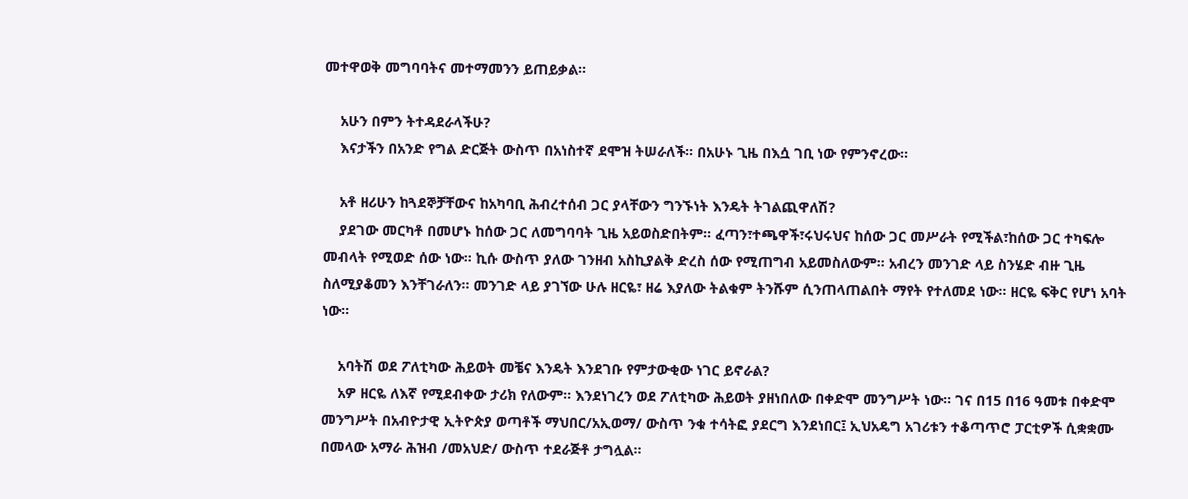መተዋወቅ መግባባትና መተማመንን ይጠይቃል፡፡

    አሁን በምን ትተዳደራላችሁ?
    እናታችን በአንድ የግል ድርጅት ውስጥ በአነስተኛ ደሞዝ ትሠራለች፡፡ በአሁኑ ጊዜ በእሷ ገቢ ነው የምንኖረው፡፡

    አቶ ዘሪሁን ከጓደኞቻቸውና ከአካባቢ ሕብረተሰብ ጋር ያላቸውን ግንኙነት እንዴት ትገልጪዋለሽ?
    ያደገው መርካቶ በመሆኑ ከሰው ጋር ለመግባባት ጊዜ አይወስድበትም፡፡ ፈጣን፣ተጫዋች፣ሩህሩህና ከሰው ጋር መሥራት የሚችል፣ከሰው ጋር ተካፍሎ መብላት የሚወድ ሰው ነው፡፡ ኪሱ ውስጥ ያለው ገንዘብ አስኪያልቅ ድረስ ሰው የሚጠግብ አይመስለውም፡፡ አብረን መንገድ ላይ ስንሄድ ብዙ ጊዜ ስለሚያቆመን እንቸገራለን፡፡ መንገድ ላይ ያገኘው ሁሉ ዘርዬ፣ ዘሬ እያለው ትልቁም ትንሹም ሲንጠላጠልበት ማየት የተለመደ ነው፡፡ ዘርዬ ፍቅር የሆነ አባት ነው፡፡

    አባትሽ ወደ ፖለቲካው ሕይወት መቼና እንዴት እንደገቡ የምታውቂው ነገር ይኖራል?
    አዎ ዘርዬ ለእኛ የሚደብቀው ታሪክ የለውም፡፡ እንደነገረን ወደ ፖለቲካው ሕይወት ያዘነበለው በቀድሞ መንግሥት ነው፡፡ ገና በ15 በ16 ዓመቱ በቀድሞ መንግሥት በአብዮታዊ ኢትዮጵያ ወጣቶች ማህበር/አኢወማ/ ውስጥ ንቁ ተሳትፎ ያደርግ እንደነበር፤ ኢህአዴግ አገሪቱን ተቆጣጥሮ ፓርቲዎች ሲቋቋሙ በመላው አማራ ሕዝብ /መአህድ/ ውስጥ ተደራጅቶ ታግሏል፡፡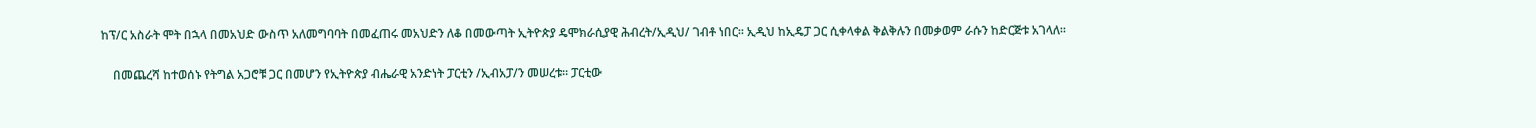ከፕ/ር አስራት ሞት በኋላ በመአህድ ውስጥ አለመግባባት በመፈጠሩ መአህድን ለቆ በመውጣት ኢትዮጵያ ዴሞክራሲያዊ ሕብረት/ኢዲህ/ ገብቶ ነበር፡፡ ኢዲህ ከኢዴፓ ጋር ሲቀላቀል ቅልቅሉን በመቃወም ራሱን ከድርጅቱ አገላለ፡፡

    በመጨረሻ ከተወሰኑ የትግል አጋሮቹ ጋር በመሆን የኢትዮጵያ ብሔራዊ አንድነት ፓርቲን /ኢብአፓ/ን መሠረቱ፡፡ ፓርቲው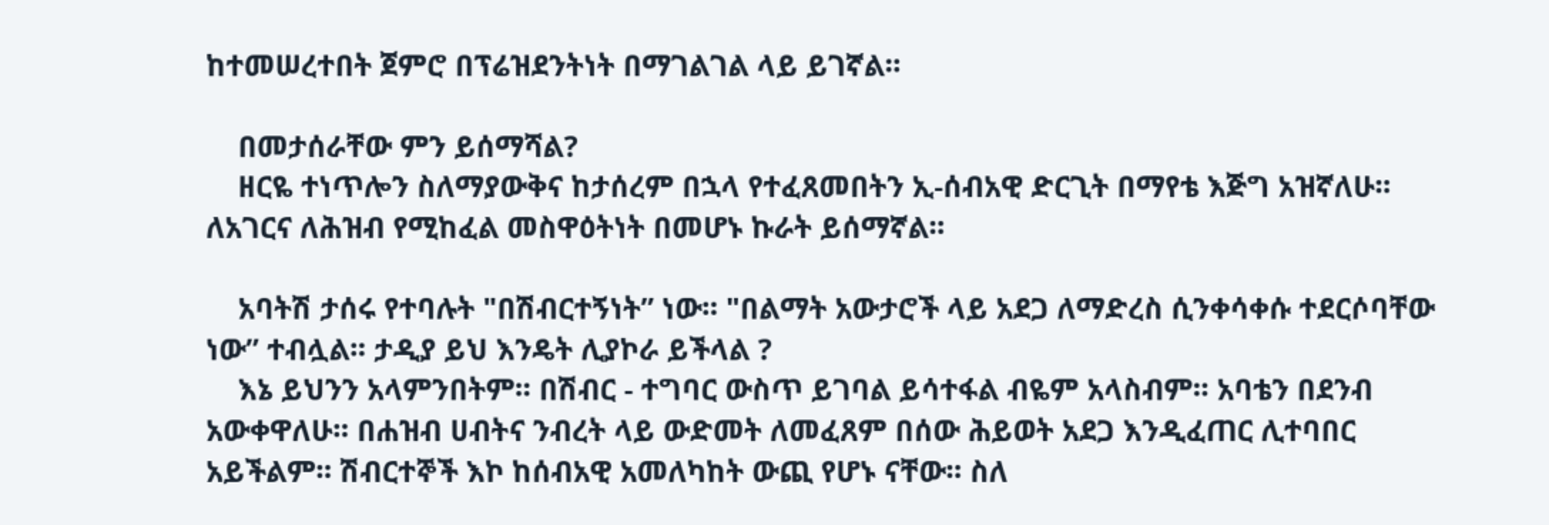ከተመሠረተበት ጀምሮ በፕሬዝደንትነት በማገልገል ላይ ይገኛል፡፡

    በመታሰራቸው ምን ይሰማሻል?
    ዘርዬ ተነጥሎን ስለማያውቅና ከታሰረም በኋላ የተፈጸመበትን ኢ-ሰብአዊ ድርጊት በማየቴ እጅግ አዝኛለሁ፡፡ ለአገርና ለሕዝብ የሚከፈል መስዋዕትነት በመሆኑ ኩራት ይሰማኛል፡፡

    አባትሽ ታሰሩ የተባሉት "በሽብርተኝነት” ነው፡፡ "በልማት አውታሮች ላይ አደጋ ለማድረስ ሲንቀሳቀሱ ተደርሶባቸው ነው” ተብሏል፡፡ ታዲያ ይህ እንዴት ሊያኮራ ይችላል ?
    እኔ ይህንን አላምንበትም፡፡ በሽብር - ተግባር ውስጥ ይገባል ይሳተፋል ብዬም አላስብም፡፡ አባቴን በደንብ አውቀዋለሁ፡፡ በሐዝብ ሀብትና ንብረት ላይ ውድመት ለመፈጸም በሰው ሕይወት አደጋ እንዲፈጠር ሊተባበር አይችልም፡፡ ሽብርተኞች እኮ ከሰብአዊ አመለካከት ውጪ የሆኑ ናቸው፡፡ ስለ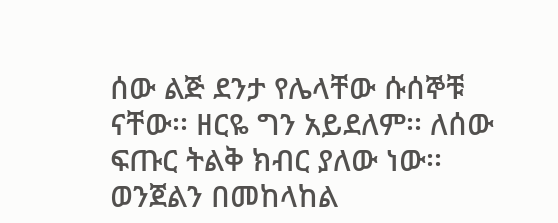ሰው ልጅ ደንታ የሌላቸው ሱሰኞቹ ናቸው፡፡ ዘርዬ ግን አይደለም፡፡ ለሰው ፍጡር ትልቅ ክብር ያለው ነው፡፡ ወንጀልን በመከላከል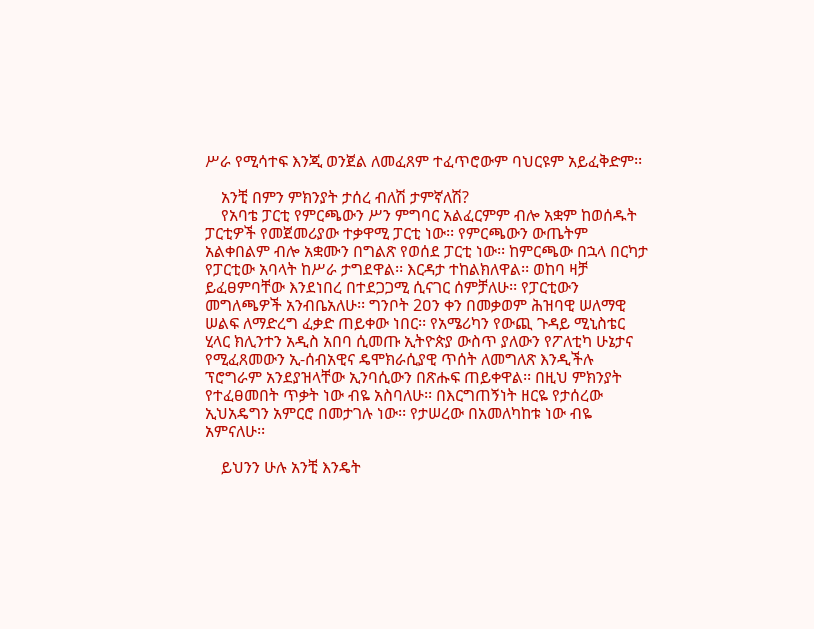ሥራ የሚሳተፍ እንጂ ወንጀል ለመፈጸም ተፈጥሮውም ባህርዩም አይፈቅድም፡፡

    አንቺ በምን ምክንያት ታሰረ ብለሽ ታምኛለሽ?
    የአባቴ ፓርቲ የምርጫውን ሥን ምግባር አልፈርምም ብሎ አቋም ከወሰዱት ፓርቲዎች የመጀመሪያው ተቃዋሚ ፓርቲ ነው፡፡ የምርጫውን ውጤትም አልቀበልም ብሎ አቋሙን በግልጽ የወሰደ ፓርቲ ነው፡፡ ከምርጫው በኋላ በርካታ የፓርቲው አባላት ከሥራ ታግደዋል፡፡ እርዳታ ተከልክለዋል፡፡ ወከባ ዛቻ ይፈፀምባቸው እንደነበረ በተደጋጋሚ ሲናገር ሰምቻለሁ፡፡ የፓርቲውን መግለጫዎች አንብቤአለሁ፡፡ ግንቦት 2ዐን ቀን በመቃወም ሕዝባዊ ሠለማዊ ሠልፍ ለማድረግ ፈቃድ ጠይቀው ነበር፡፡ የአሜሪካን የውጪ ጉዳይ ሚኒስቴር ሂላር ክሊንተን አዲስ አበባ ሲመጡ ኢትዮጵያ ውስጥ ያለውን የፖለቲካ ሁኔታና የሚፈጸመውን ኢ-ሰብአዊና ዴሞክራሲያዊ ጥሰት ለመግለጽ እንዲችሉ ፕሮግራም አንደያዝላቸው ኢንባሲውን በጽሑፍ ጠይቀዋል፡፡ በዚህ ምክንያት የተፈፀመበት ጥቃት ነው ብዬ አስባለሁ፡፡ በእርግጠኝነት ዘርዬ የታሰረው ኢህአዴግን አምርሮ በመታገሉ ነው፡፡ የታሠረው በአመለካከቱ ነው ብዬ አምናለሁ፡፡

    ይህንን ሁሉ አንቺ እንዴት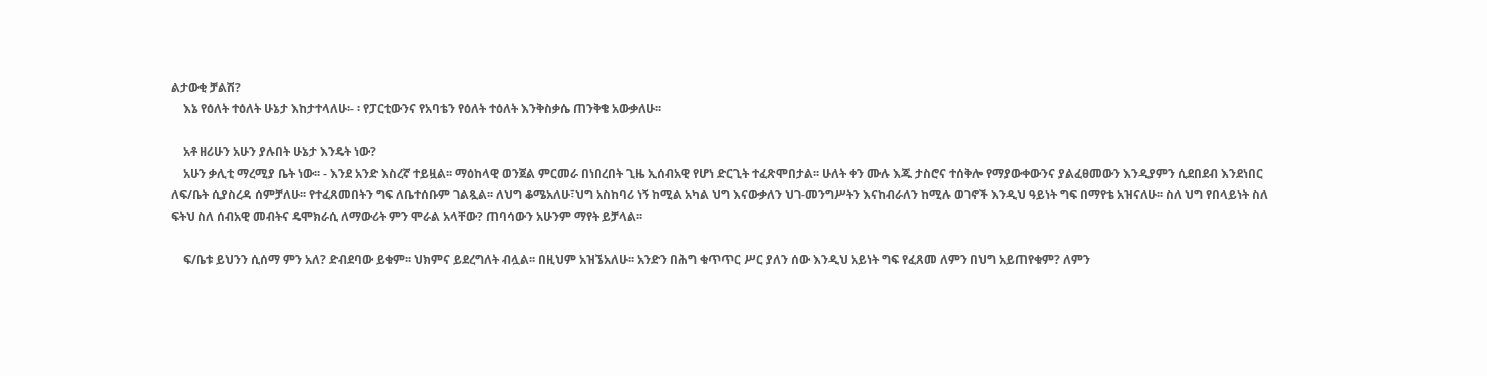ልታውቂ ቻልሽ?
    እኔ የዕለት ተዕለት ሁኔታ እከታተላለሁ፡- ፡ የፓርቲውንና የአባቴን የዕለት ተዕለት እንቅስቃሴ ጠንቅቄ አውቃለሁ፡፡

    አቶ ዘሪሁን አሁን ያሉበት ሁኔታ እንዴት ነው?
    አሁን ቃሊቲ ማረሚያ ቤት ነው፡፡ - እንደ አንድ እስረኛ ተይዟል፡፡ ማዕከላዊ ወንጀል ምርመራ በነበረበት ጊዜ ኢሰብአዊ የሆነ ድርጊት ተፈጽሞበታል፡፡ ሁለት ቀን ሙሉ እጁ ታስሮና ተሰቅሎ የማያውቀውንና ያልፈፀመውን እንዲያምን ሲደበደብ እንደነበር ለፍ/ቤት ሲያስረዳ ሰምቻለሁ፡፡ የተፈጸመበትን ግፍ ለቤተሰቡም ገልጿል፡፡ ለህግ ቆሜአለሁ፣ህግ አስከባሪ ነኝ ከሚል አካል ህግ እናውቃለን ህገ-መንግሥትን እናከብራለን ከሚሉ ወገኖች እንዲህ ዓይነት ግፍ በማየቴ አዝናለሁ፡፡ ስለ ህግ የበላይነት ስለ ፍትህ ስለ ሰብአዊ መብትና ዴሞክራሲ ለማውሪት ምን ሞራል አላቸው? ጠባሳውን አሁንም ማየት ይቻላል፡፡

    ፍ/ቤቱ ይህንን ሲሰማ ምን አለ? ድብደባው ይቁም፡፡ ህክምና ይደረግለት ብሏል፡፡ በዚህም አዝኜአለሁ፡፡ አንድን በሕግ ቁጥጥር ሥር ያለን ሰው እንዲህ አይነት ግፍ የፈጸመ ለምን በህግ አይጠየቁም? ለምን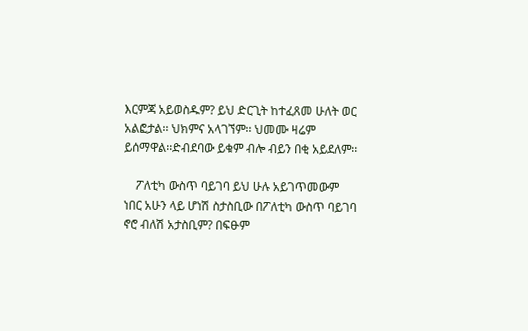እርምጃ አይወስዱም? ይህ ድርጊት ከተፈጸመ ሁለት ወር አልፎታል፡፡ ህክምና አላገኘም፡፡ ህመሙ ዛሬም ይሰማዋል፡፡ድብደባው ይቁም ብሎ ብይን በቂ አይደለም፡፡

    ፖለቲካ ውስጥ ባይገባ ይህ ሁሉ አይገጥመውም ነበር አሁን ላይ ሆነሽ ስታስቢው በፖለቲካ ውስጥ ባይገባ ኖሮ ብለሽ አታስቢም? በፍፁም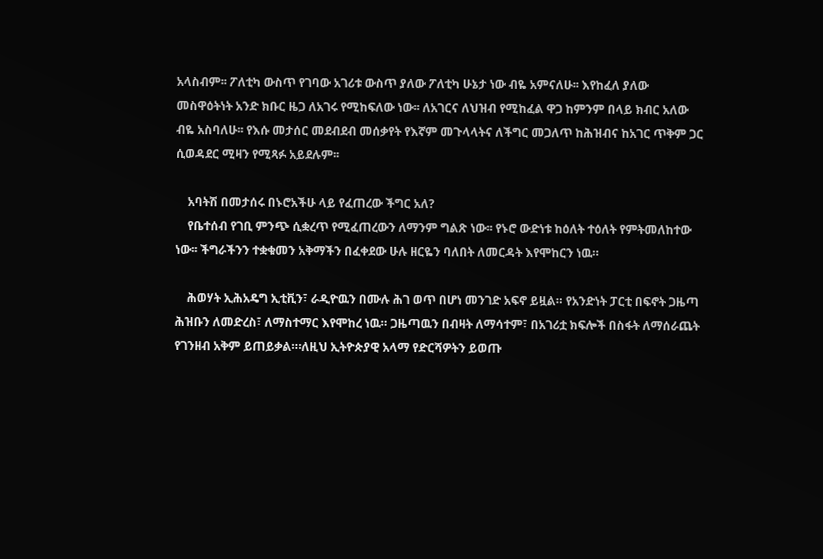አላስብም፡፡ ፖለቲካ ውስጥ የገባው አገሪቱ ውስጥ ያለው ፖለቲካ ሁኔታ ነው ብዬ አምናለሁ፡፡ እየከፈለ ያለው መስዋዕትነት አንድ ክቡር ዜጋ ለአገሩ የሚከፍለው ነው፡፡ ለአገርና ለህዝብ የሚከፈል ዋጋ ከምንም በላይ ክብር አለው ብዬ አስባለሁ፡፡ የእሱ መታሰር መደብደብ መሰቃየት የእኛም መጉላላትና ለችግር መጋለጥ ከሕዝብና ከአገር ጥቅም ጋር ሲወዳደር ሚዛን የሚጻፉ አይደሉም፡፡

    አባትሽ በመታሰሩ በኑሮአችሁ ላይ የፈጠረው ችግር አለ?
    የቤተሰብ የገቢ ምንጭ ሲቋረጥ የሚፈጠረውን ለማንም ግልጽ ነው፡፡ የኑሮ ውድነቱ ከዕለት ተዕለት የምትመለከተው ነው፡፡ ችግራችንን ተቋቁመን አቅማችን በፈቀደው ሁሉ ዘርዬን ባለበት ለመርዳት እየሞከርን ነዉ።

    ሕወሃት ኢሕአዴግ ኢቲቪን፣ ራዲዮዉን በሙሉ ሕገ ወጥ በሆነ መንገድ አፍኖ ይዟል። የአንድነት ፓርቲ በፍኖት ጋዜጣ ሕዝቡን ለመድረስ፣ ለማስተማር እየሞከረ ነዉ። ጋዜጣዉን በብዛት ለማሳተም፣ በአገሪቷ ክፍሎች በስፋት ለማሰራጨት የገንዘብ አቅም ይጠይቃል።፡ለዚህ ኢትዮጵያዊ አላማ የድርሻዎትን ይወጡ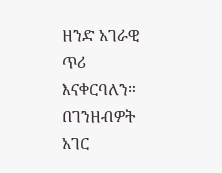ዘንድ አገራዊ ጥሪ እናቀርባለን። በገንዘብዎት አገር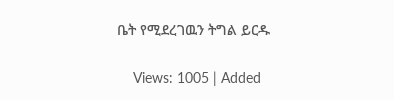ቤት የሚደረገዉን ትግል ይርዱ

    Views: 1005 | Added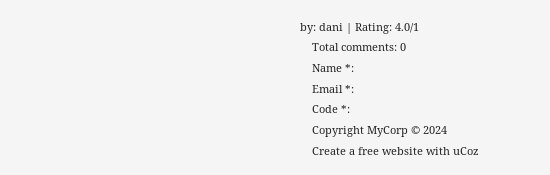by: dani | Rating: 4.0/1
    Total comments: 0
    Name *:
    Email *:
    Code *:
    Copyright MyCorp © 2024
    Create a free website with uCoz